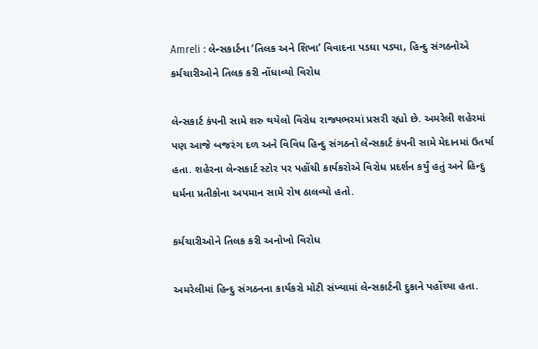Amreli : લેન્સકાર્ટના ‘તિલક અને શિખા’ વિવાદના પડઘા પડ્યા, હિન્દુ સંગઠનોએ કર્મચારીઓને તિલક કરી નોંધાવ્યો વિરોધ

લેન્સકાર્ટ કંપની સામે શરુ થયેલો વિરોધ રાજ્યભરમાં પ્રસરી રહ્યો છે. અમરેલી શહેરમાં પણ આજે બજરંગ દળ અને વિવિધ હિન્દુ સંગઠનો લેન્સકાર્ટ કંપની સામે મેદાનમાં ઉતર્યા હતા. શહેરના લેન્સકાર્ટ સ્ટોર પર પહોંચી કાર્યકરોએ વિરોધ પ્રદર્શન કર્યું હતું અને હિન્દુ ધર્મના પ્રતીકોના અપમાન સામે રોષ ઠાલવ્યો હતો.

કર્મચારીઓને તિલક કરી અનોખો વિરોધ

અમરેલીમાં હિન્દુ સંગઠનના કાર્યકરો મોટી સંખ્યામાં લેન્સકાર્ટની દુકાને પહોંચ્યા હતા.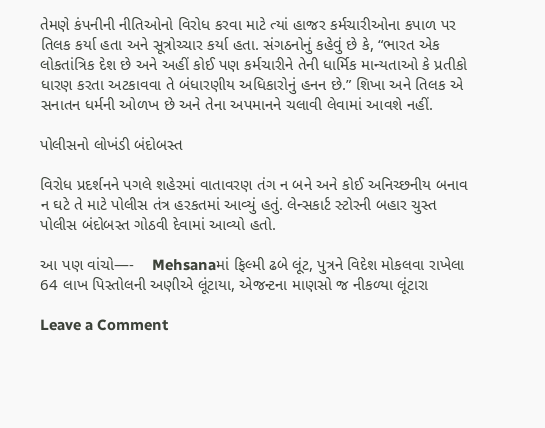તેમણે કંપનીની નીતિઓનો વિરોધ કરવા માટે ત્યાં હાજર કર્મચારીઓના કપાળ પર તિલક કર્યા હતા અને સૂત્રોચ્ચાર કર્યા હતા. સંગઠનોનું કહેવું છે કે, “ભારત એક લોકતાંત્રિક દેશ છે અને અહીં કોઈ પણ કર્મચારીને તેની ધાર્મિક માન્યતાઓ કે પ્રતીકો ધારણ કરતા અટકાવવા તે બંધારણીય અધિકારોનું હનન છે.” શિખા અને તિલક એ સનાતન ધર્મની ઓળખ છે અને તેના અપમાનને ચલાવી લેવામાં આવશે નહીં.

પોલીસનો લોખંડી બંદોબસ્ત

વિરોધ પ્રદર્શનને પગલે શહેરમાં વાતાવરણ તંગ ન બને અને કોઈ અનિચ્છનીય બનાવ ન ઘટે તે માટે પોલીસ તંત્ર હરકતમાં આવ્યું હતું. લેન્સકાર્ટ સ્ટોરની બહાર ચુસ્ત પોલીસ બંદોબસ્ત ગોઠવી દેવામાં આવ્યો હતો.

આ પણ વાંચો—-    Mehsanaમાં ફિલ્મી ઢબે લૂંટ, પુત્રને વિદેશ મોકલવા રાખેલા 64 લાખ પિસ્તોલની અણીએ લૂંટાયા, એજન્ટના માણસો જ નીકળ્યા લૂંટારા

Leave a Comment